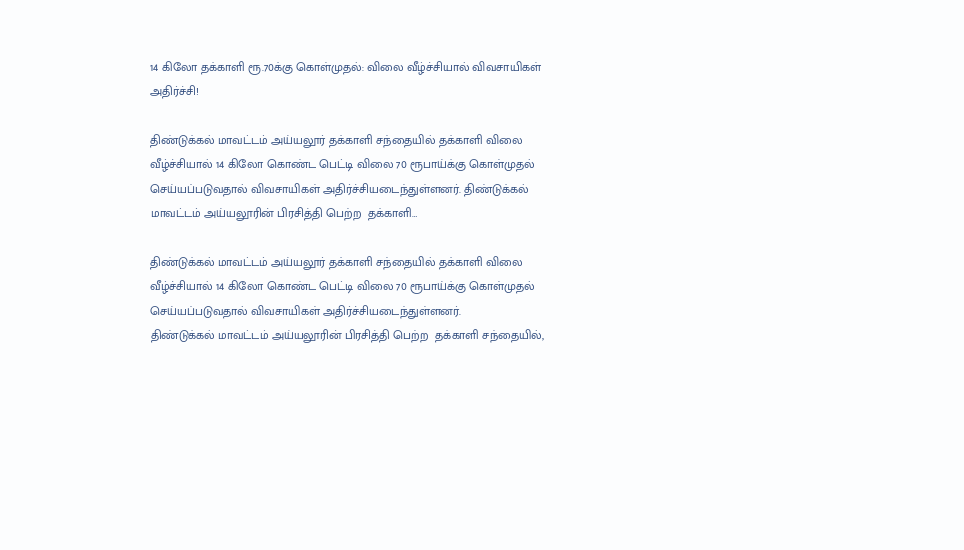14 கிலோ தக்காளி ரூ.70க்கு கொள்முதல்: விலை வீழ்ச்சியால் விவசாயிகள் அதிர்ச்சி!

திண்டுக்கல் மாவட்டம் அய்யலூர் தக்காளி சந்தையில் தக்காளி விலை வீழ்ச்சியால் 14 கிலோ கொண்ட பெட்டி விலை 70 ரூபாய்க்கு கொள்முதல் செய்யப்படுவதால் விவசாயிகள் அதிர்ச்சியடைந்துள்ளனர். திண்டுக்கல் மாவட்டம் அய்யலூரின் பிரசித்தி பெற்ற  தக்காளி…

திண்டுக்கல் மாவட்டம் அய்யலூர் தக்காளி சந்தையில் தக்காளி விலை வீழ்ச்சியால் 14 கிலோ கொண்ட பெட்டி விலை 70 ரூபாய்க்கு கொள்முதல் செய்யப்படுவதால் விவசாயிகள் அதிர்ச்சியடைந்துள்ளனர்.
திண்டுக்கல் மாவட்டம் அய்யலூரின் பிரசித்தி பெற்ற  தக்காளி சந்தையில்,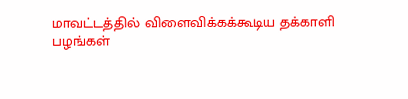மாவட்டத்தில் விளைவிக்கக்கூடிய தக்காளி பழங்கள்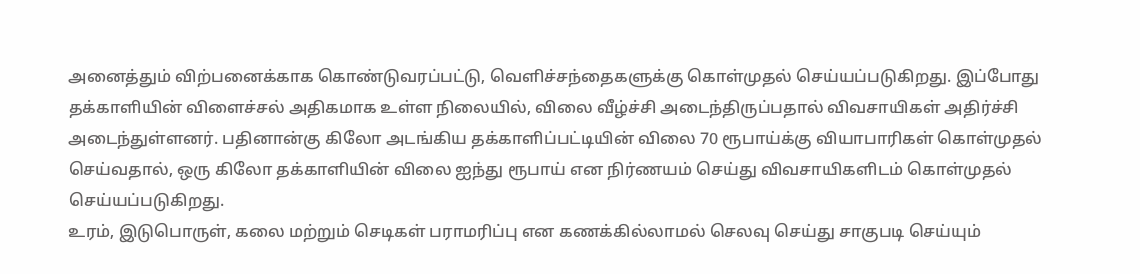அனைத்தும் விற்பனைக்காக கொண்டுவரப்பட்டு, வெளிச்சந்தைகளுக்கு கொள்முதல் செய்யப்படுகிறது. இப்போது தக்காளியின் விளைச்சல் அதிகமாக உள்ள நிலையில், விலை வீழ்ச்சி அடைந்திருப்பதால் விவசாயிகள் அதிர்ச்சி அடைந்துள்ளனர். பதினான்கு கிலோ அடங்கிய தக்காளிப்பட்டியின் விலை 70 ரூபாய்க்கு வியாபாரிகள் கொள்முதல் செய்வதால், ஒரு கிலோ தக்காளியின் விலை ஐந்து ரூபாய் என நிர்ணயம் செய்து விவசாயிகளிடம் கொள்முதல் செய்யப்படுகிறது.
உரம், இடுபொருள், கலை மற்றும் செடிகள் பராமரிப்பு என கணக்கில்லாமல் செலவு செய்து சாகுபடி செய்யும்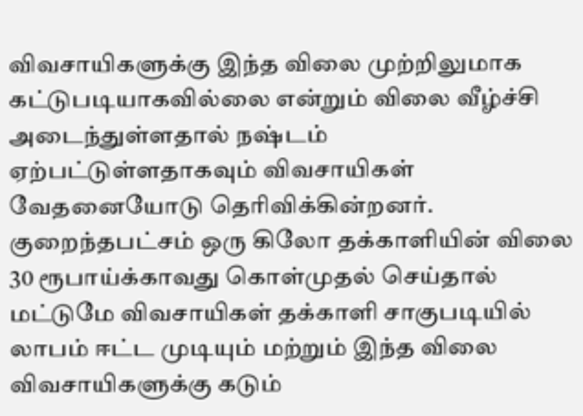விவசாயிகளுக்கு இந்த விலை முற்றிலுமாக கட்டுபடியாகவில்லை என்றும் விலை வீழ்ச்சி அடைந்துள்ளதால் நஷ்டம் ஏற்பட்டுள்ளதாகவும் விவசாயிகள் வேதனையோடு தெரிவிக்கின்றனர். குறைந்தபட்சம் ஒரு கிலோ தக்காளியின் விலை 30 ரூபாய்க்காவது கொள்முதல் செய்தால் மட்டுமே விவசாயிகள் தக்காளி சாகுபடியில் லாபம் ஈட்ட முடியும் மற்றும் இந்த விலை விவசாயிகளுக்கு கடும்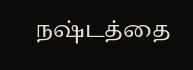நஷ்டத்தை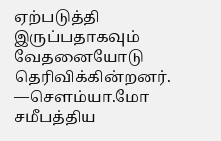ஏற்படுத்தி இருப்பதாகவும் வேதனையோடு தெரிவிக்கின்றனர்.
—சௌம்யா.மோ
சமீபத்திய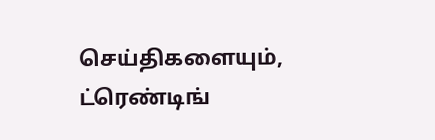செய்திகளையும், ட்ரெண்டிங்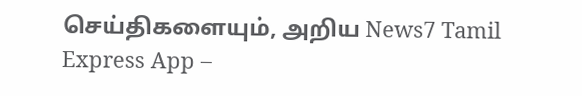செய்திகளையும், அறிய News7 Tamil Express App –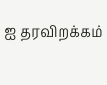ஐ தரவிறக்கம்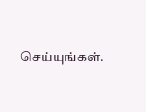செய்யுங்கள்.